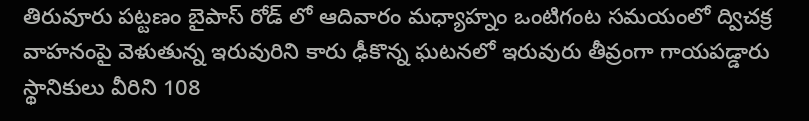తిరువూరు పట్టణం బైపాస్ రోడ్ లో ఆదివారం మధ్యాహ్నం ఒంటిగంట సమయంలో ద్విచక్ర వాహనంపై వెళుతున్న ఇరువురిని కారు ఢీకొన్న ఘటనలో ఇరువురు తీవ్రంగా గాయపడ్డారు స్థానికులు వీరిని 108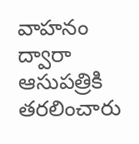వాహనం ద్వారా ఆసుపత్రికి తరలించారు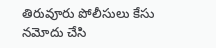తిరువూరు పోలీసులు కేసు నమోదు చేసి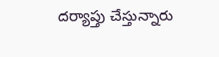దర్యాప్తు చేస్తున్నారు